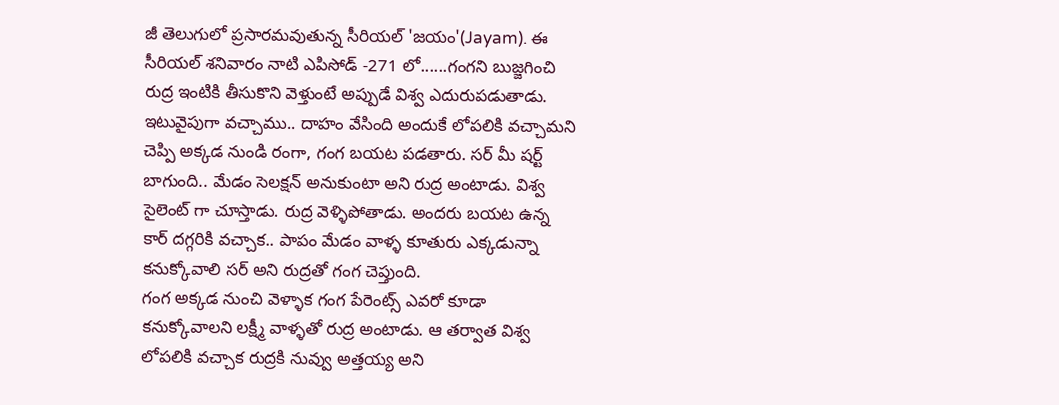జీ తెలుగులో ప్రసారమవుతున్న సీరియల్ 'జయం'(Jayam). ఈ సీరియల్ శనివారం నాటి ఎపిసోడ్ -271 లో......గంగని బుజ్జగించి రుద్ర ఇంటికి తీసుకొని వెళ్తుంటే అప్పుడే విశ్వ ఎదురుపడుతాడు. ఇటువైపుగా వచ్చాము.. దాహం వేసింది అందుకే లోపలికి వచ్చామని చెప్పి అక్కడ నుండి రంగా, గంగ బయట పడతారు. సర్ మీ షర్ట్ బాగుంది.. మేడం సెలక్షన్ అనుకుంటా అని రుద్ర అంటాడు. విశ్వ సైలెంట్ గా చూస్తాడు. రుద్ర వెళ్ళిపోతాడు. అందరు బయట ఉన్న కార్ దగ్గరికి వచ్చాక.. పాపం మేడం వాళ్ళ కూతురు ఎక్కడున్నా కనుక్కోవాలి సర్ అని రుద్రతో గంగ చెప్తుంది.
గంగ అక్కడ నుంచి వెళ్ళాక గంగ పేరెంట్స్ ఎవరో కూడా కనుక్కోవాలని లక్ష్మీ వాళ్ళతో రుద్ర అంటాడు. ఆ తర్వాత విశ్వ లోపలికి వచ్చాక రుద్రకి నువ్వు అత్తయ్య అని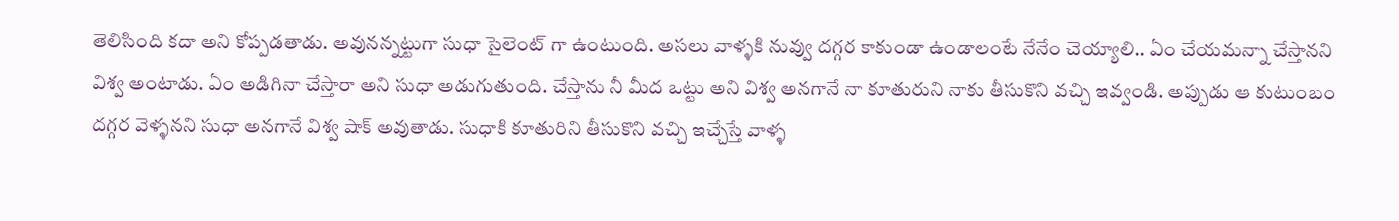తెలిసింది కదా అని కోప్పడతాడు. అవునన్నట్టుగా సుధా సైలెంట్ గా ఉంటుంది. అసలు వాళ్ళకి నువ్వు దగ్గర కాకుండా ఉండాలంటే నేనేం చెయ్యాలి.. ఏం చేయమన్నా చేస్తానని విశ్వ అంటాడు. ఏం అడిగినా చేస్తారా అని సుధా అడుగుతుంది. చేస్తాను నీ మీద ఒట్టు అని విశ్వ అనగానే నా కూతురుని నాకు తీసుకొని వచ్చి ఇవ్వండి. అప్పుడు ఆ కుటుంబం దగ్గర వెళ్ళనని సుధా అనగానే విశ్వ షాక్ అవుతాడు. సుధాకి కూతురిని తీసుకొని వచ్చి ఇచ్చేస్తే వాళ్ళ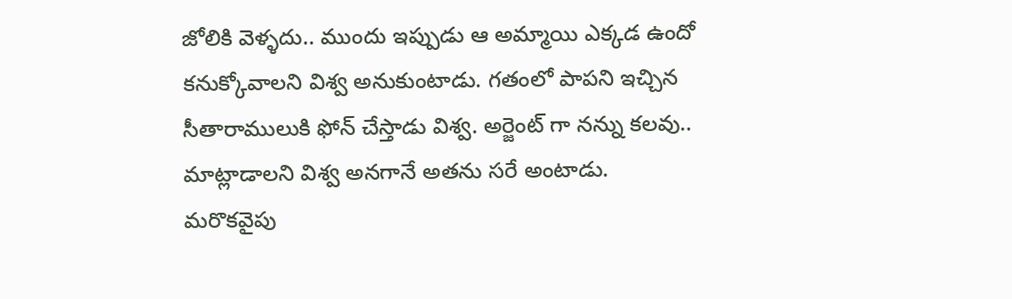జోలికి వెళ్ళదు.. ముందు ఇప్పుడు ఆ అమ్మాయి ఎక్కడ ఉందో కనుక్కోవాలని విశ్వ అనుకుంటాడు. గతంలో పాపని ఇచ్చిన సీతారాములుకి ఫోన్ చేస్తాడు విశ్వ. అర్జెంట్ గా నన్ను కలవు.. మాట్లాడాలని విశ్వ అనగానే అతను సరే అంటాడు.
మరొకవైపు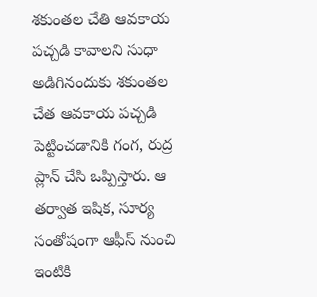శకుంతల చేతి ఆవకాయ పచ్చడి కావాలని సుధా అడిగినందుకు శకుంతల చేత ఆవకాయ పచ్చడి పెట్టించడానికి గంగ, రుద్ర ప్లాన్ చేసి ఒప్పిస్తారు. ఆ తర్వాత ఇషిక, సూర్య సంతోషంగా ఆఫీస్ నుంచి ఇంటికి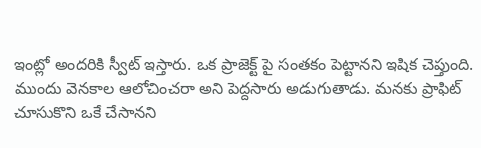ఇంట్లో అందరికి స్వీట్ ఇస్తారు. ఒక ప్రాజెక్ట్ పై సంతకం పెట్టానని ఇషిక చెప్తుంది. ముందు వెనకాల ఆలోచించరా అని పెద్దసారు అడుగుతాడు. మనకు ప్రాఫిట్ చూసుకొని ఒకే చేసానని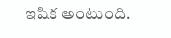ఇషిక అంటుంది.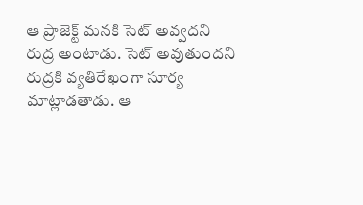ఆ ప్రాజెక్ట్ మనకి సెట్ అవ్వదని రుద్ర అంటాడు. సెట్ అవుతుందని రుద్రకి వ్యతిరేఖంగా సూర్య మాట్లాడతాడు. ఆ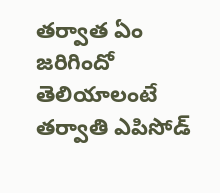తర్వాత ఏం జరిగిందో తెలియాలంటే తర్వాతి ఎపిసోడ్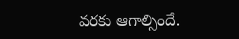వరకు ఆగాల్సిందే.